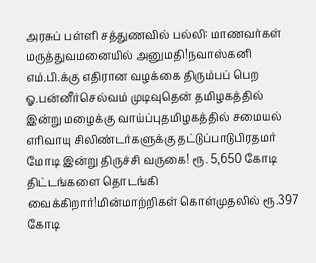அரசுப் பள்ளி சத்துணவில் பல்லி: மாணவர்கள் மருத்துவமனையில் அனுமதி!நவாஸ்கனி எம்.பி.க்கு எதிரான வழக்கை திரும்பப் பெற ஓ.பன்னீர்செல்வம் முடிவுதென் தமிழகத்தில் இன்று மழைக்கு வாய்ப்புதமிழகத்தில் சமையல் எரிவாயு சிலிண்டர்களுக்கு தட்டுப்பாடுபிரதமர் மோடி இன்று திருச்சி வருகை! ரூ. 5,650 கோடி திட்டங்களை தொடங்கி வைக்கிறார்!மின்மாற்றிகள் கொள்முதலில் ரூ.397 கோடி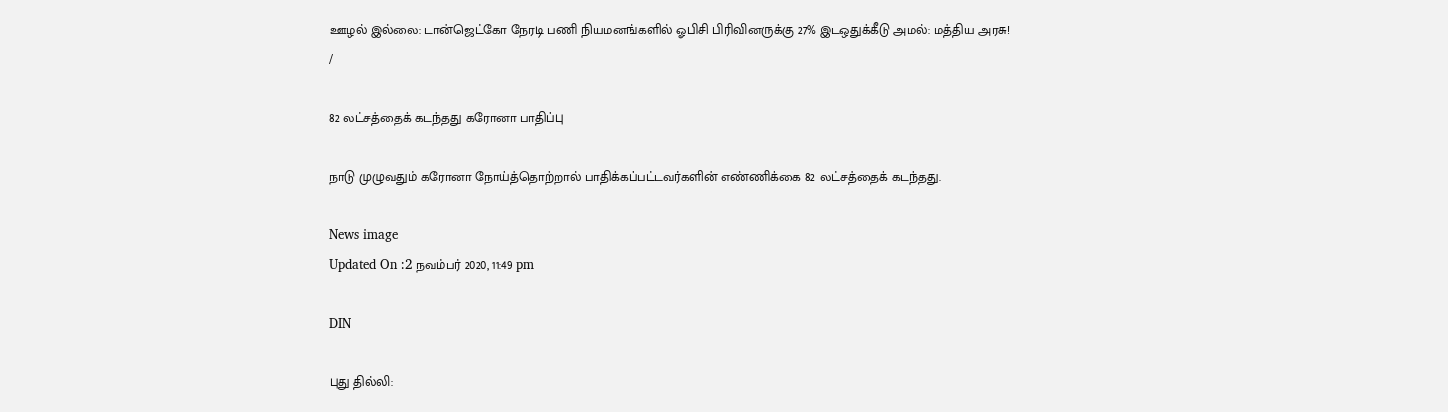ஊழல் இல்லை: டான்ஜெட்கோ நேரடி பணி நியமனங்களில் ஓபிசி பிரிவினருக்கு 27% இடஒதுக்கீடு அமல்: மத்திய அரசு!
/

82 லட்சத்தைக் கடந்தது கரோனா பாதிப்பு

நாடு முழுவதும் கரோனா நோய்த்தொற்றால் பாதிக்கப்பட்டவர்களின் எண்ணிக்கை 82 லட்சத்தைக் கடந்தது.

News image
Updated On :2 நவம்பர் 2020, 11:49 pm

DIN

புது தில்லி: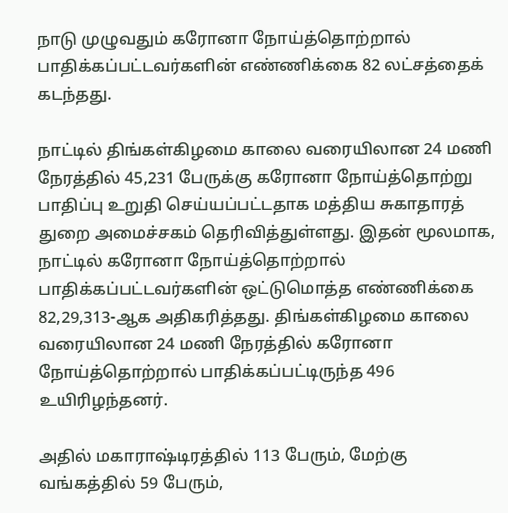நாடு முழுவதும் கரோனா நோய்த்தொற்றால் பாதிக்கப்பட்டவர்களின் எண்ணிக்கை 82 லட்சத்தைக் கடந்தது.

நாட்டில் திங்கள்கிழமை காலை வரையிலான 24 மணி நேரத்தில் 45,231 பேருக்கு கரோனா நோய்த்தொற்று பாதிப்பு உறுதி செய்யப்பட்டதாக மத்திய சுகாதாரத் துறை அமைச்சகம் தெரிவித்துள்ளது. இதன் மூலமாக, நாட்டில் கரோனா நோய்த்தொற்றால் பாதிக்கப்பட்டவர்களின் ஒட்டுமொத்த எண்ணிக்கை 82,29,313-ஆக அதிகரித்தது. திங்கள்கிழமை காலை வரையிலான 24 மணி நேரத்தில் கரோனா நோய்த்தொற்றால் பாதிக்கப்பட்டிருந்த 496 உயிரிழந்தனர்.

அதில் மகாராஷ்டிரத்தில் 113 பேரும், மேற்கு வங்கத்தில் 59 பேரும்,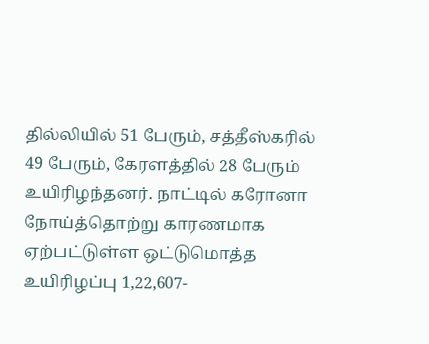தில்லியில் 51 பேரும், சத்தீஸ்கரில் 49 பேரும், கேரளத்தில் 28 பேரும் உயிரிழந்தனர். நாட்டில் கரோனா நோய்த்தொற்று காரணமாக ஏற்பட்டுள்ள ஒட்டுமொத்த உயிரிழப்பு 1,22,607-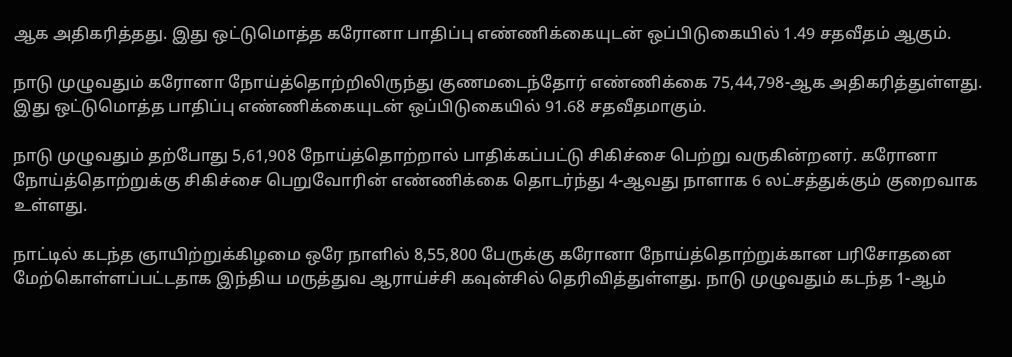ஆக அதிகரித்தது. இது ஒட்டுமொத்த கரோனா பாதிப்பு எண்ணிக்கையுடன் ஒப்பிடுகையில் 1.49 சதவீதம் ஆகும்.

நாடு முழுவதும் கரோனா நோய்த்தொற்றிலிருந்து குணமடைந்தோர் எண்ணிக்கை 75,44,798-ஆக அதிகரித்துள்ளது. இது ஒட்டுமொத்த பாதிப்பு எண்ணிக்கையுடன் ஒப்பிடுகையில் 91.68 சதவீதமாகும்.

நாடு முழுவதும் தற்போது 5,61,908 நோய்த்தொற்றால் பாதிக்கப்பட்டு சிகிச்சை பெற்று வருகின்றனர். கரோனா நோய்த்தொற்றுக்கு சிகிச்சை பெறுவோரின் எண்ணிக்கை தொடர்ந்து 4-ஆவது நாளாக 6 லட்சத்துக்கும் குறைவாக உள்ளது.

நாட்டில் கடந்த ஞாயிற்றுக்கிழமை ஒரே நாளில் 8,55,800 பேருக்கு கரோனா நோய்த்தொற்றுக்கான பரிசோதனை மேற்கொள்ளப்பட்டதாக இந்திய மருத்துவ ஆராய்ச்சி கவுன்சில் தெரிவித்துள்ளது. நாடு முழுவதும் கடந்த 1-ஆம்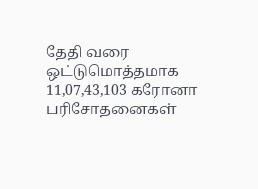தேதி வரை ஒட்டுமொத்தமாக 11,07,43,103 கரோனா பரிசோதனைகள்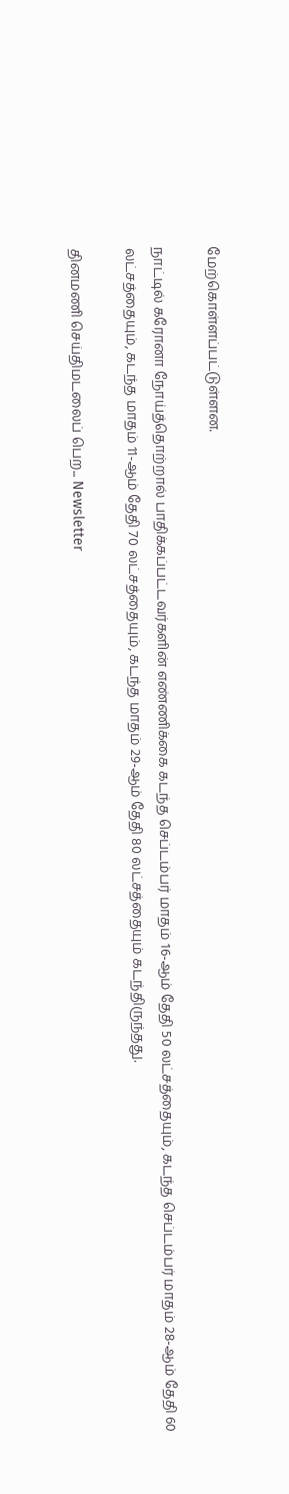மேற்கொள்ளப்பட்டுள்ளன.

நாட்டில் கரோனா நோய்த்தொற்றால் பாதிக்கப்பட்டவர்களின் எண்ணிக்கை கடந்த செப்டம்பர் மாதம் 16-ஆம் தேதி 50 லட்சத்தையும், கடந்த செப்டம்பர் மாதம் 28-ஆம் தேதி 60 லட்சத்தையும், கடந்த மாதம் 11-ஆம் தேதி 70 லட்சத்தையும், கடந்த மாதம் 29-ஆம் தேதி 80 லட்சத்தையும் கடந்திருந்தது.

தினமணி செய்திமடலைப் பெற... Newsletter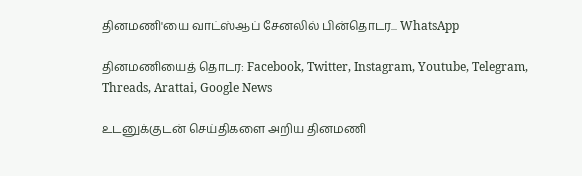தினமணி'யை வாட்ஸ்ஆப் சேனலில் பின்தொடர... WhatsApp

தினமணியைத் தொடர: Facebook, Twitter, Instagram, Youtube, Telegram, Threads, Arattai, Google News

உடனுக்குடன் செய்திகளை அறிய தினமணி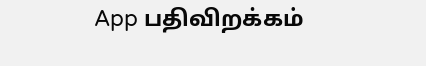App பதிவிறக்கம்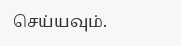செய்யவும்.